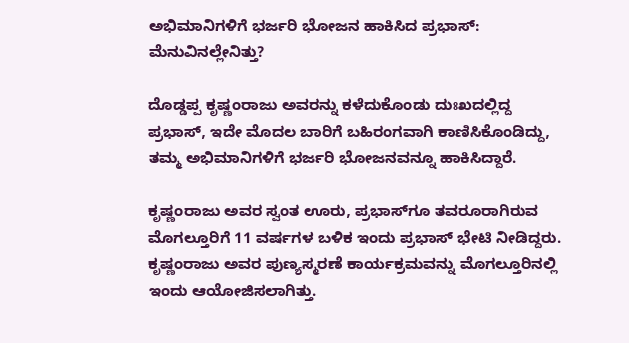ಅಭಿಮಾನಿಗಳಿಗೆ ಭರ್ಜರಿ ಭೋಜನ ಹಾಕಿಸಿದ ಪ್ರಭಾಸ್: ಮೆನುವಿನಲ್ಲೇನಿತ್ತು?

ದೊಡ್ಡಪ್ಪ ಕೃಷ್ಣಂರಾಜು ಅವರನ್ನು ಕಳೆದುಕೊಂಡು ದುಃಖದಲ್ಲಿದ್ದ ಪ್ರಭಾಸ್, ಇದೇ ಮೊದಲ ಬಾರಿಗೆ ಬಹಿರಂಗವಾಗಿ ಕಾಣಿಸಿಕೊಂಡಿದ್ದು, ತಮ್ಮ ಅಭಿಮಾನಿಗಳಿಗೆ ಭರ್ಜರಿ ಭೋಜನವನ್ನೂ ಹಾಕಿಸಿದ್ದಾರೆ.

ಕೃಷ್ಣಂರಾಜು ಅವರ ಸ್ವಂತ ಊರು, ಪ್ರಭಾಸ್‌ಗೂ ತವರೂರಾಗಿರುವ ಮೊಗಲ್ತೂರಿಗೆ 11 ವರ್ಷಗಳ ಬಳಿಕ ಇಂದು ಪ್ರಭಾಸ್ ಭೇಟಿ ನೀಡಿದ್ದರು. ಕೃಷ್ಣಂರಾಜು ಅವರ ಪುಣ್ಯಸ್ಮರಣೆ ಕಾರ್ಯಕ್ರಮವನ್ನು ಮೊಗಲ್ತೂರಿನಲ್ಲಿ ಇಂದು ಆಯೋಜಿಸಲಾಗಿತ್ತು.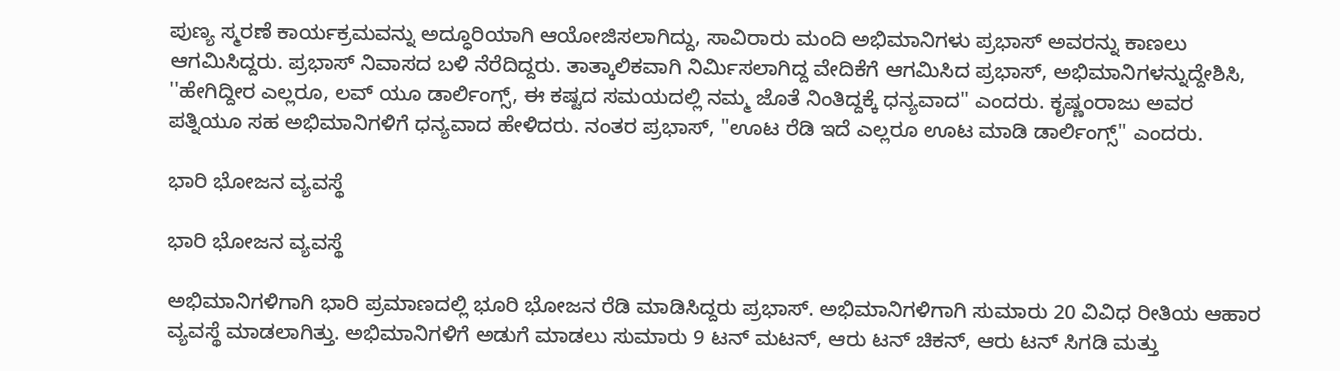ಪುಣ್ಯ ಸ್ಮರಣೆ ಕಾರ್ಯಕ್ರಮವನ್ನು ಅದ್ಧೂರಿಯಾಗಿ ಆಯೋಜಿಸಲಾಗಿದ್ದು, ಸಾವಿರಾರು ಮಂದಿ ಅಭಿಮಾನಿಗಳು ಪ್ರಭಾಸ್ ಅವರನ್ನು ಕಾಣಲು ಆಗಮಿಸಿದ್ದರು. ಪ್ರಭಾಸ್ ನಿವಾಸದ ಬಳಿ ನೆರೆದಿದ್ದರು. ತಾತ್ಕಾಲಿಕವಾಗಿ ನಿರ್ಮಿಸಲಾಗಿದ್ದ ವೇದಿಕೆಗೆ ಆಗಮಿಸಿದ ಪ್ರಭಾಸ್, ಅಭಿಮಾನಿಗಳನ್ನುದ್ದೇಶಿಸಿ, ''ಹೇಗಿದ್ದೀರ ಎಲ್ಲರೂ, ಲವ್ ಯೂ ಡಾರ್ಲಿಂಗ್ಸ್, ಈ ಕಷ್ಟದ ಸಮಯದಲ್ಲಿ ನಮ್ಮ ಜೊತೆ ನಿಂತಿದ್ದಕ್ಕೆ ಧನ್ಯವಾದ'' ಎಂದರು. ಕೃಷ್ಣಂರಾಜು ಅವರ ಪತ್ನಿಯೂ ಸಹ ಅಭಿಮಾನಿಗಳಿಗೆ ಧನ್ಯವಾದ ಹೇಳಿದರು. ನಂತರ ಪ್ರಭಾಸ್, ''ಊಟ ರೆಡಿ ಇದೆ ಎಲ್ಲರೂ ಊಟ ಮಾಡಿ ಡಾರ್ಲಿಂಗ್ಸ್'' ಎಂದರು.

ಭಾರಿ ಭೋಜನ ವ್ಯವಸ್ಥೆ

ಭಾರಿ ಭೋಜನ ವ್ಯವಸ್ಥೆ

ಅಭಿಮಾನಿಗಳಿಗಾಗಿ ಭಾರಿ ಪ್ರಮಾಣದಲ್ಲಿ ಭೂರಿ ಭೋಜನ ರೆಡಿ ಮಾಡಿಸಿದ್ದರು ಪ್ರಭಾಸ್. ಅಭಿಮಾನಿಗಳಿಗಾಗಿ ಸುಮಾರು 20 ವಿವಿಧ ರೀತಿಯ ಆಹಾರ ವ್ಯವಸ್ಥೆ ಮಾಡಲಾಗಿತ್ತು. ಅಭಿಮಾನಿಗಳಿಗೆ ಅಡುಗೆ ಮಾಡಲು ಸುಮಾರು 9 ಟನ್ ಮಟನ್, ಆರು ಟನ್ ಚಿಕನ್, ಆರು ಟನ್ ಸಿಗಡಿ ಮತ್ತು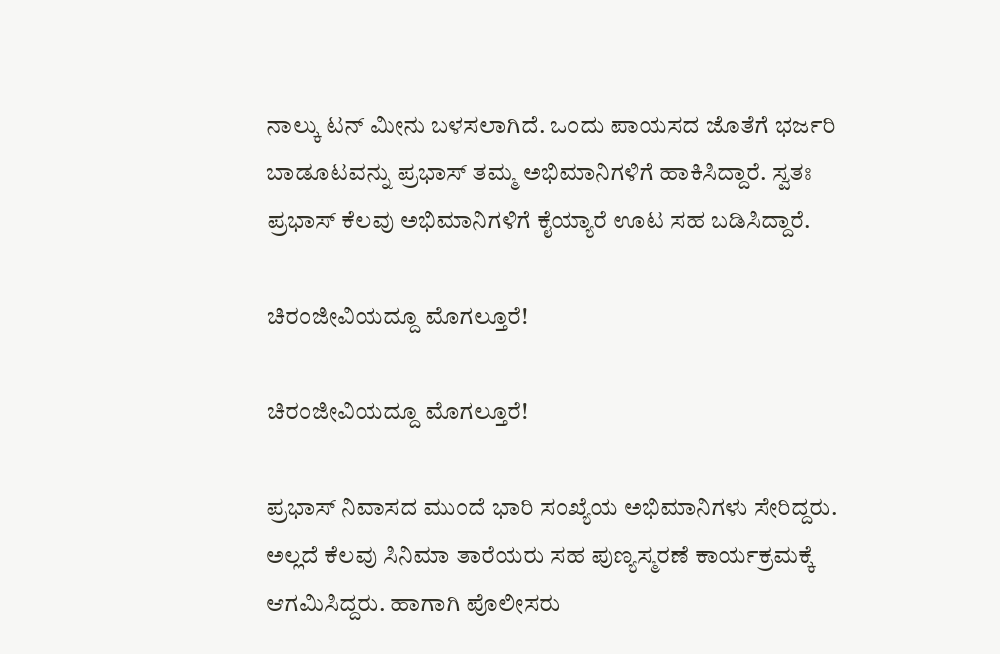ನಾಲ್ಕು ಟನ್ ಮೀನು ಬಳಸಲಾಗಿದೆ. ಒಂದು ಪಾಯಸದ ಜೊತೆಗೆ ಭರ್ಜರಿ ಬಾಡೂಟವನ್ನು ಪ್ರಭಾಸ್ ತಮ್ಮ ಅಭಿಮಾನಿಗಳಿಗೆ ಹಾಕಿಸಿದ್ದಾರೆ. ಸ್ವತಃ ಪ್ರಭಾಸ್ ಕೆಲವು ಅಭಿಮಾನಿಗಳಿಗೆ ಕೈಯ್ಯಾರೆ ಊಟ ಸಹ ಬಡಿಸಿದ್ದಾರೆ.

ಚಿರಂಜೀವಿಯದ್ದೂ ಮೊಗಲ್ತೂರೆ!

ಚಿರಂಜೀವಿಯದ್ದೂ ಮೊಗಲ್ತೂರೆ!

ಪ್ರಭಾಸ್ ನಿವಾಸದ ಮುಂದೆ ಭಾರಿ ಸಂಖ್ಯೆಯ ಅಭಿಮಾನಿಗಳು ಸೇರಿದ್ದರು. ಅಲ್ಲದೆ ಕೆಲವು ಸಿನಿಮಾ ತಾರೆಯರು ಸಹ ಪುಣ್ಯಸ್ಮರಣೆ ಕಾರ್ಯಕ್ರಮಕ್ಕೆ ಆಗಮಿಸಿದ್ದರು. ಹಾಗಾಗಿ ಪೊಲೀಸರು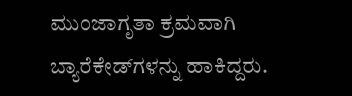ಮುಂಜಾಗೃತಾ ಕ್ರಮವಾಗಿ ಬ್ಯಾರೆಕೇಡ್‌ಗಳನ್ನು ಹಾಕಿದ್ದರು.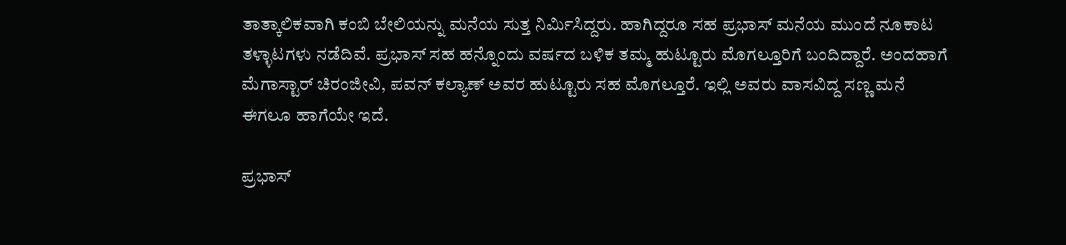ತಾತ್ಕಾಲಿಕವಾಗಿ ಕಂಬಿ ಬೇಲಿಯನ್ನು ಮನೆಯ ಸುತ್ತ ನಿರ್ಮಿಸಿದ್ದರು. ಹಾಗಿದ್ದರೂ ಸಹ ಪ್ರಭಾಸ್ ಮನೆಯ ಮುಂದೆ ನೂಕಾಟ ತಳ್ಳಾಟಗಳು ನಡೆದಿವೆ. ಪ್ರಭಾಸ್ ಸಹ ಹನ್ನೊಂದು ವರ್ಷದ ಬಳಿಕ ತಮ್ಮ ಹುಟ್ಟೂರು ಮೊಗಲ್ತೂರಿಗೆ ಬಂದಿದ್ದಾರೆ. ಅಂದಹಾಗೆ ಮೆಗಾಸ್ಟಾರ್ ಚಿರಂಜೀವಿ, ಪವನ್ ಕಲ್ಯಾಣ್ ಅವರ ಹುಟ್ಟೂರು ಸಹ ಮೊಗಲ್ತೂರೆ. ಇಲ್ಲಿ ಅವರು ವಾಸವಿದ್ದ ಸಣ್ಣ ಮನೆ ಈಗಲೂ ಹಾಗೆಯೇ ಇದೆ.

ಪ್ರಭಾಸ್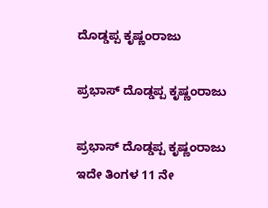ದೊಡ್ಡಪ್ಪ ಕೃಷ್ಣಂರಾಜು

ಪ್ರಭಾಸ್ ದೊಡ್ಡಪ್ಪ ಕೃಷ್ಣಂರಾಜು

ಪ್ರಭಾಸ್ ದೊಡ್ಡಪ್ಪ ಕೃಷ್ಣಂರಾಜು ಇದೇ ತಿಂಗಳ 11 ನೇ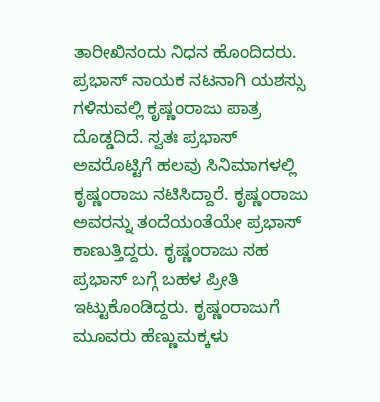ತಾರೀಖಿನಂದು ನಿಧನ ಹೊಂದಿದರು. ಪ್ರಭಾಸ್ ನಾಯಕ ನಟನಾಗಿ ಯಶಸ್ಸು ಗಳಿಸುವಲ್ಲಿ ಕೃಷ್ಣಂರಾಜು ಪಾತ್ರ ದೊಡ್ಡದಿದೆ. ಸ್ವತಃ ಪ್ರಭಾಸ್ ಅವರೊಟ್ಟಿಗೆ ಹಲವು ಸಿನಿಮಾಗಳಲ್ಲಿ ಕೃಷ್ಣಂರಾಜು ನಟಿಸಿದ್ದಾರೆ. ಕೃಷ್ಣಂರಾಜು ಅವರನ್ನು ತಂದೆಯಂತೆಯೇ ಪ್ರಭಾಸ್ ಕಾಣುತ್ತಿದ್ದರು. ಕೃಷ್ಣಂರಾಜು ಸಹ ಪ್ರಭಾಸ್‌ ಬಗ್ಗೆ ಬಹಳ ಪ್ರೀತಿ ಇಟ್ಟುಕೊಂಡಿದ್ದರು. ಕೃಷ್ಣಂರಾಜುಗೆ ಮೂವರು ಹೆಣ್ಣುಮಕ್ಕಳು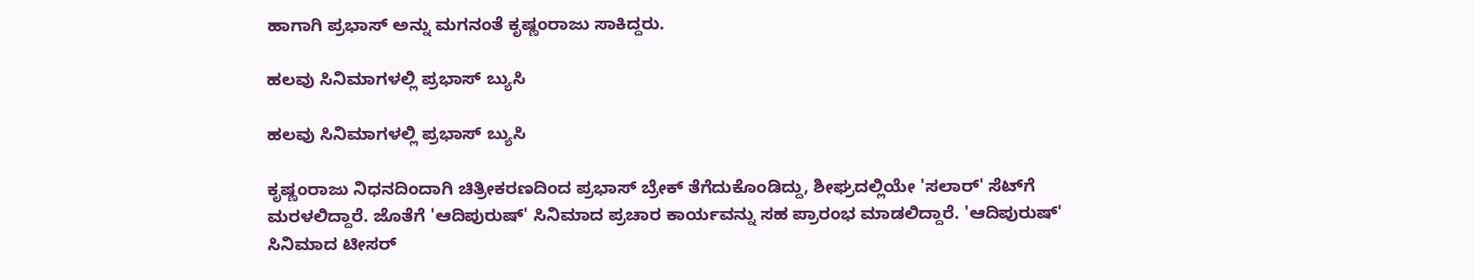ಹಾಗಾಗಿ ಪ್ರಭಾಸ್ ಅನ್ನು ಮಗನಂತೆ ಕೃಷ್ಣಂರಾಜು ಸಾಕಿದ್ದರು.

ಹಲವು ಸಿನಿಮಾಗಳಲ್ಲಿ ಪ್ರಭಾಸ್ ಬ್ಯುಸಿ

ಹಲವು ಸಿನಿಮಾಗಳಲ್ಲಿ ಪ್ರಭಾಸ್ ಬ್ಯುಸಿ

ಕೃಷ್ಣಂರಾಜು ನಿಧನದಿಂದಾಗಿ ಚಿತ್ರೀಕರಣದಿಂದ ಪ್ರಭಾಸ್ ಬ್ರೇಕ್ ತೆಗೆದುಕೊಂಡಿದ್ದು, ಶೀಘ್ರದಲ್ಲಿಯೇ 'ಸಲಾರ್' ಸೆಟ್‌ಗೆ ಮರಳಲಿದ್ದಾರೆ. ಜೊತೆಗೆ 'ಆದಿಪುರುಷ್' ಸಿನಿಮಾದ ಪ್ರಚಾರ ಕಾರ್ಯವನ್ನು ಸಹ ಪ್ರಾರಂಭ ಮಾಡಲಿದ್ದಾರೆ. 'ಆದಿಪುರುಷ್' ಸಿನಿಮಾದ ಟೀಸರ್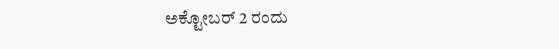ಅಕ್ಟೋಬರ್ 2 ರಂದು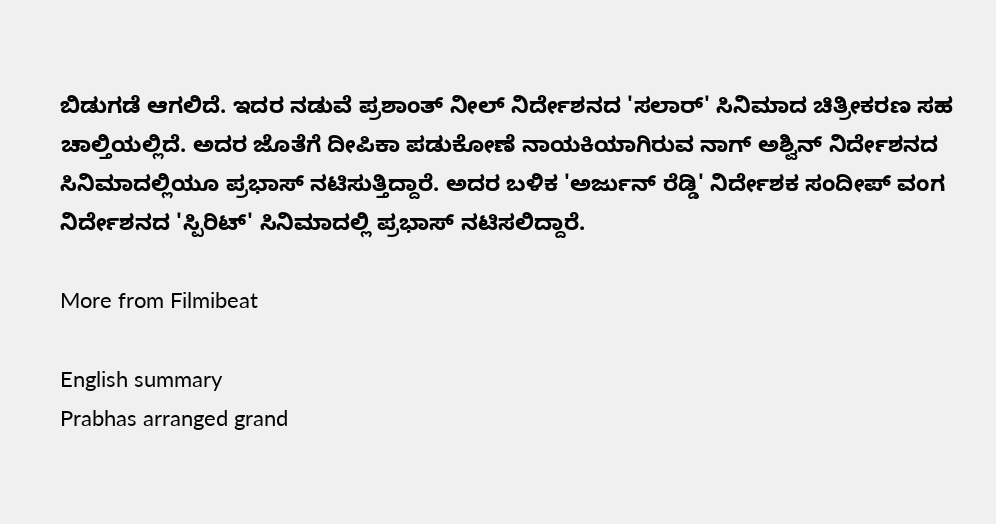ಬಿಡುಗಡೆ ಆಗಲಿದೆ. ಇದರ ನಡುವೆ ಪ್ರಶಾಂತ್ ನೀಲ್ ನಿರ್ದೇಶನದ 'ಸಲಾರ್' ಸಿನಿಮಾದ ಚಿತ್ರೀಕರಣ ಸಹ ಚಾಲ್ತಿಯಲ್ಲಿದೆ. ಅದರ ಜೊತೆಗೆ ದೀಪಿಕಾ ಪಡುಕೋಣೆ ನಾಯಕಿಯಾಗಿರುವ ನಾಗ್ ಅಶ್ವಿನ್ ನಿರ್ದೇಶನದ ಸಿನಿಮಾದಲ್ಲಿಯೂ ಪ್ರಭಾಸ್ ನಟಿಸುತ್ತಿದ್ದಾರೆ. ಅದರ ಬಳಿಕ 'ಅರ್ಜುನ್ ರೆಡ್ಡಿ' ನಿರ್ದೇಶಕ ಸಂದೀಪ್ ವಂಗ ನಿರ್ದೇಶನದ 'ಸ್ಪಿರಿಟ್' ಸಿನಿಮಾದಲ್ಲಿ ಪ್ರಭಾಸ್ ನಟಿಸಲಿದ್ದಾರೆ.

More from Filmibeat

English summary
Prabhas arranged grand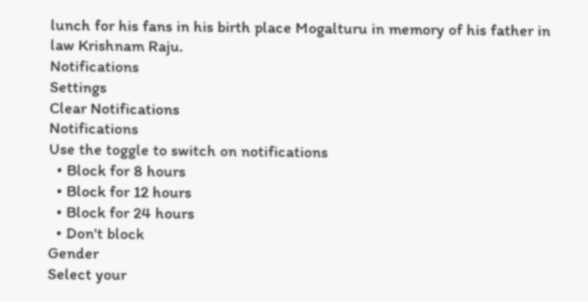lunch for his fans in his birth place Mogalturu in memory of his father in law Krishnam Raju.
Notifications
Settings
Clear Notifications
Notifications
Use the toggle to switch on notifications
  • Block for 8 hours
  • Block for 12 hours
  • Block for 24 hours
  • Don't block
Gender
Select your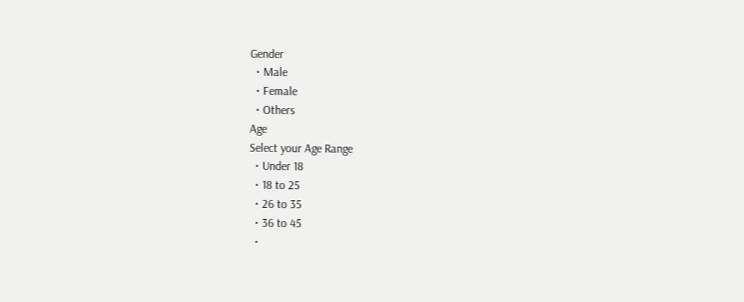Gender
  • Male
  • Female
  • Others
Age
Select your Age Range
  • Under 18
  • 18 to 25
  • 26 to 35
  • 36 to 45
  •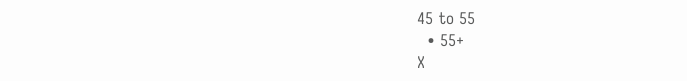45 to 55
  • 55+
X